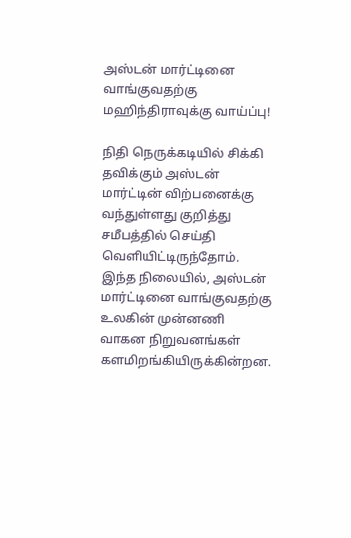அஸ்டன் மார்ட்டினை வாங்குவதற்கு மஹிந்திராவுக்கு வாய்ப்பு!

நிதி நெருக்கடியில் சிக்கி தவிக்கும் அஸ்டன் மார்ட்டின் விற்பனைக்கு வந்துள்ளது குறித்து சமீபத்தில் செய்தி வெளியிட்டிருந்தோம். இந்த நிலையில், அஸ்டன் மார்ட்டினை வாங்குவதற்கு உலகின் முன்னணி வாகன நிறுவனங்கள் களமிறங்கியிருக்கின்றன.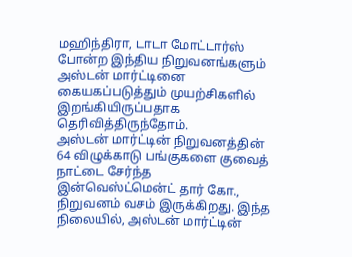மஹிந்திரா, டாடா மோட்டார்ஸ் போன்ற இந்திய நிறுவனங்களும் அஸ்டன் மார்ட்டினை கையகப்படுத்தும் முயற்சிகளில் இறங்கியிருப்பதாக தெரிவித்திருந்தோம்.
அஸ்டன் மார்ட்டின் நிறுவனத்தின் 64 விழுக்காடு பங்குகளை குவைத் நாட்டை சேர்ந்த இன்வெஸ்ட்மென்ட் தார் கோ., நிறுவனம் வசம் இருக்கிறது. இந்த நிலையில், அஸ்டன் மார்ட்டின்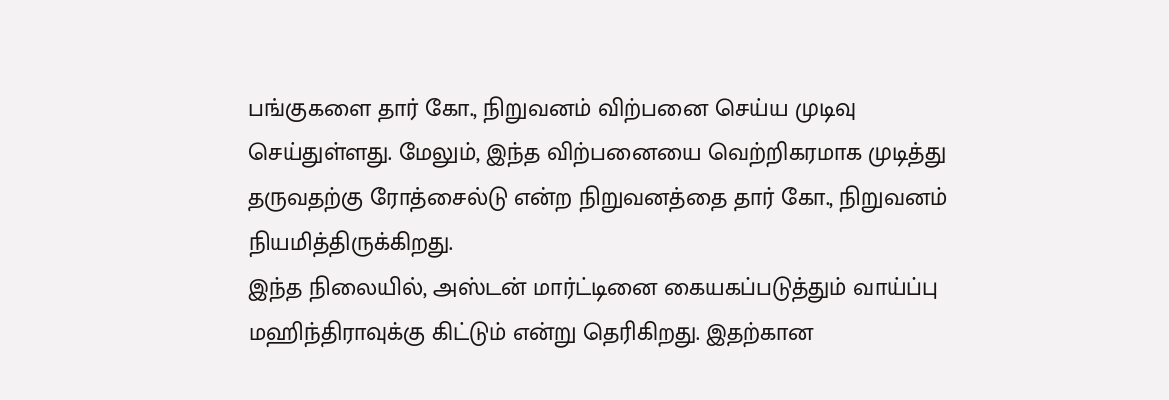பங்குகளை தார் கோ., நிறுவனம் விற்பனை செய்ய முடிவு செய்துள்ளது. மேலும், இந்த விற்பனையை வெற்றிகரமாக முடித்து தருவதற்கு ரோத்சைல்டு என்ற நிறுவனத்தை தார் கோ., நிறுவனம் நியமித்திருக்கிறது.
இந்த நிலையில், அஸ்டன் மார்ட்டினை கையகப்படுத்தும் வாய்ப்பு மஹிந்திராவுக்கு கிட்டும் என்று தெரிகிறது. இதற்கான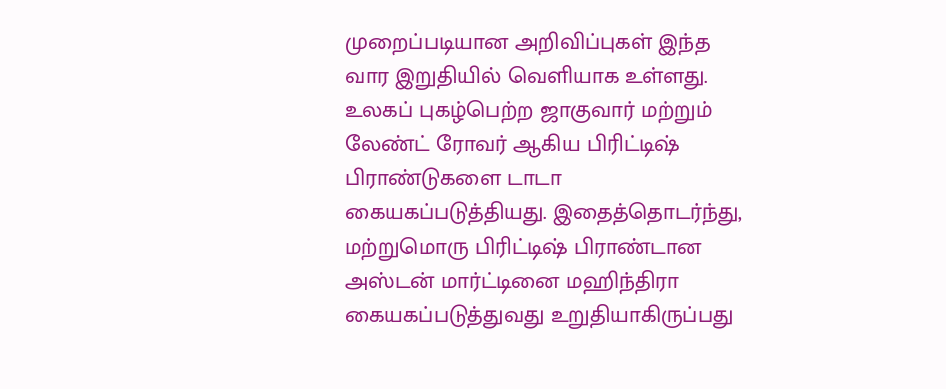முறைப்படியான அறிவிப்புகள் இந்த வார இறுதியில் வெளியாக உள்ளது. உலகப் புகழ்பெற்ற ஜாகுவார் மற்றும் லேண்ட் ரோவர் ஆகிய பிரிட்டிஷ் பிராண்டுகளை டாடா கையகப்படுத்தியது. இதைத்தொடர்ந்து, மற்றுமொரு பிரிட்டிஷ் பிராண்டான அஸ்டன் மார்ட்டினை மஹிந்திரா கையகப்படுத்துவது உறுதியாகிருப்பது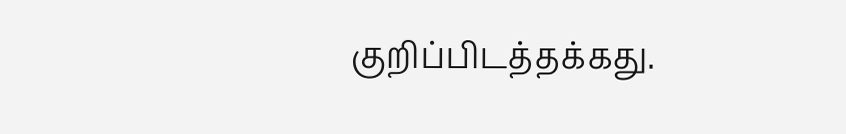குறிப்பிடத்தக்கது.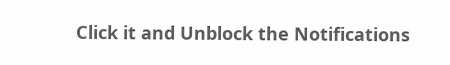Click it and Unblock the Notifications